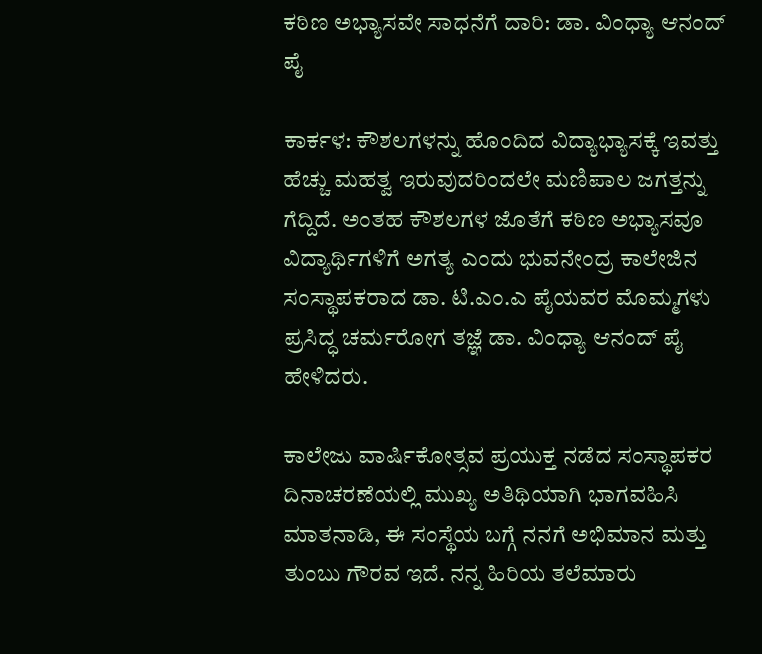ಕಠಿಣ ಅಭ್ಯಾಸವೇ ಸಾಧನೆಗೆ ದಾರಿ: ಡಾ. ವಿಂಧ್ಯಾ ಆನಂದ್‌ ಪೈ

ಕಾರ್ಕಳ: ಕೌಶಲಗಳನ್ನು ಹೊಂದಿದ ವಿದ್ಯಾಭ್ಯಾಸಕ್ಕೆ ಇವತ್ತು ಹೆಚ್ಚು ಮಹತ್ವ ಇರುವುದರಿಂದಲೇ ಮಣಿಪಾಲ ಜಗತ್ತನ್ನು ಗೆದ್ದಿದೆ. ಅಂತಹ ಕೌಶಲಗಳ ಜೊತೆಗೆ ಕಠಿಣ ಅಭ್ಯಾಸವೂ ವಿದ್ಯಾರ್ಥಿಗಳಿಗೆ ಅಗತ್ಯ ಎಂದು ಭುವನೇಂದ್ರ ಕಾಲೇಜಿನ ಸಂಸ್ಥಾಪಕರಾದ ಡಾ. ಟಿ.ಎಂ.ಎ ಪೈಯವರ ಮೊಮ್ಮಗಳು ಪ್ರಸಿದ್ಧ ಚರ್ಮರೋಗ ತಜ್ಞೆ ಡಾ. ವಿಂಧ್ಯಾ ಆನಂದ್ ಪೈ ಹೇಳಿದರು.

ಕಾಲೇಜು ವಾರ್ಷಿಕೋತ್ಸವ ಪ್ರಯುಕ್ತ ನಡೆದ ಸಂಸ್ಥಾಪಕರ ದಿನಾಚರಣೆಯಲ್ಲಿ ಮುಖ್ಯ ಅತಿಥಿಯಾಗಿ ಭಾಗವಹಿಸಿ ಮಾತನಾಡಿ, ಈ ಸಂಸ್ಥೆಯ ಬಗ್ಗೆ ನನಗೆ ಅಭಿಮಾನ ಮತ್ತು ತುಂಬು ಗೌರವ ಇದೆ. ನನ್ನ ಹಿರಿಯ ತಲೆಮಾರು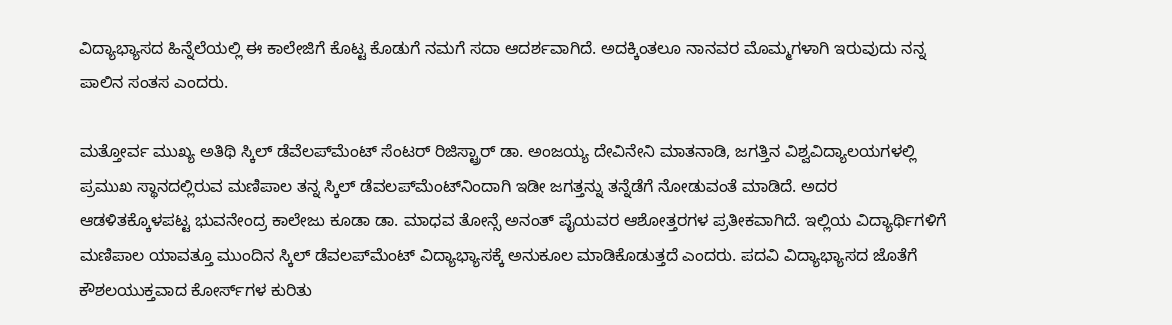ವಿದ್ಯಾಭ್ಯಾಸದ ಹಿನ್ನೆಲೆಯಲ್ಲಿ ಈ ಕಾಲೇಜಿಗೆ ಕೊಟ್ಟ ಕೊಡುಗೆ ನಮಗೆ ಸದಾ ಆದರ್ಶವಾಗಿದೆ. ಅದಕ್ಕಿಂತಲೂ ನಾನವರ ಮೊಮ್ಮಗಳಾಗಿ ಇರುವುದು ನನ್ನ ಪಾಲಿನ ಸಂತಸ ಎಂದರು.

ಮತ್ತೋರ್ವ ಮುಖ್ಯ ಅತಿಥಿ ಸ್ಕಿಲ್ ಡೆವೆಲಪ್‌ಮೆಂಟ್ ಸೆಂಟರ್ ರಿಜಿಸ್ಟ್ರಾರ್ ಡಾ. ಅಂಜಯ್ಯ ದೇವಿನೇನಿ ಮಾತನಾಡಿ, ಜಗತ್ತಿನ ವಿಶ್ವವಿದ್ಯಾಲಯಗಳಲ್ಲಿ ಪ್ರಮುಖ ಸ್ಥಾನದಲ್ಲಿರುವ ಮಣಿಪಾಲ ತನ್ನ ಸ್ಕಿಲ್ ಡೆವಲಪ್‌ಮೆಂಟ್‌ನಿಂದಾಗಿ ಇಡೀ ಜಗತ್ತನ್ನು ತನ್ನೆಡೆಗೆ ನೋಡುವಂತೆ ಮಾಡಿದೆ. ಅದರ ಆಡಳಿತಕ್ಕೊಳಪಟ್ಟ ಭುವನೇಂದ್ರ ಕಾಲೇಜು ಕೂಡಾ ಡಾ. ಮಾಧವ ತೋನ್ಸೆ ಅನಂತ್ ಪೈಯವರ ಆಶೋತ್ತರಗಳ ಪ್ರತೀಕವಾಗಿದೆ. ಇಲ್ಲಿಯ ವಿದ್ಯಾರ್ಥಿಗಳಿಗೆ ಮಣಿಪಾಲ ಯಾವತ್ತೂ ಮುಂದಿನ ಸ್ಕಿಲ್ ಡೆವಲಪ್‌ಮೆಂಟ್ ವಿದ್ಯಾಭ್ಯಾಸಕ್ಕೆ ಅನುಕೂಲ ಮಾಡಿಕೊಡುತ್ತದೆ ಎಂದರು. ಪದವಿ ವಿದ್ಯಾಭ್ಯಾಸದ ಜೊತೆಗೆ ಕೌಶಲಯುಕ್ತವಾದ ಕೋರ್ಸ್‌ಗಳ ಕುರಿತು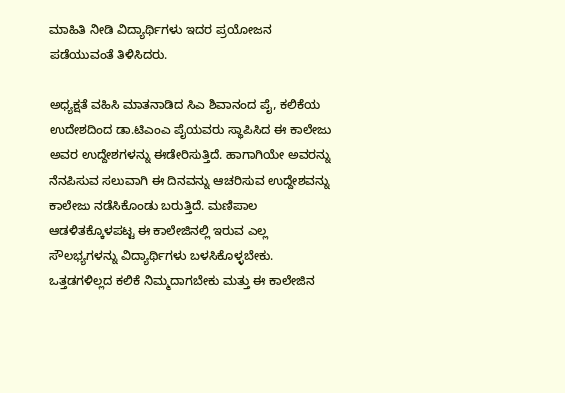ಮಾಹಿತಿ ನೀಡಿ ವಿದ್ಯಾರ್ಥಿಗಳು ಇದರ ಪ್ರಯೋಜನ ಪಡೆಯುವಂತೆ ತಿಳಿಸಿದರು.

ಅಧ್ಯಕ್ಷತೆ ವಹಿಸಿ ಮಾತನಾಡಿದ ಸಿಎ ಶಿವಾನಂದ ಪೈ, ಕಲಿಕೆಯ ಉದೇಶದಿಂದ ಡಾ.ಟಿಎಂಎ ಪೈಯವರು ಸ್ಥಾಪಿಸಿದ ಈ ಕಾಲೇಜು ಅವರ ಉದ್ದೇಶಗಳನ್ನು ಈಡೇರಿಸುತ್ತಿದೆ. ಹಾಗಾಗಿಯೇ ಅವರನ್ನು ನೆನಪಿಸುವ ಸಲುವಾಗಿ ಈ ದಿನವನ್ನು ಆಚರಿಸುವ ಉದ್ದೇಶವನ್ನು ಕಾಲೇಜು ನಡೆಸಿಕೊಂಡು ಬರುತ್ತಿದೆ. ಮಣಿಪಾಲ ಆಡಳಿತಕ್ಕೊಳಪಟ್ಟ ಈ ಕಾಲೇಜಿನಲ್ಲಿ ಇರುವ ಎಲ್ಲ ಸೌಲಭ್ಯಗಳನ್ನು ವಿದ್ಯಾರ್ಥಿಗಳು ಬಳಸಿಕೊಳ್ಳಬೇಕು. ಒತ್ತಡಗಳಿಲ್ಲದ ಕಲಿಕೆ ನಿಮ್ಮದಾಗಬೇಕು ಮತ್ತು ಈ ಕಾಲೇಜಿನ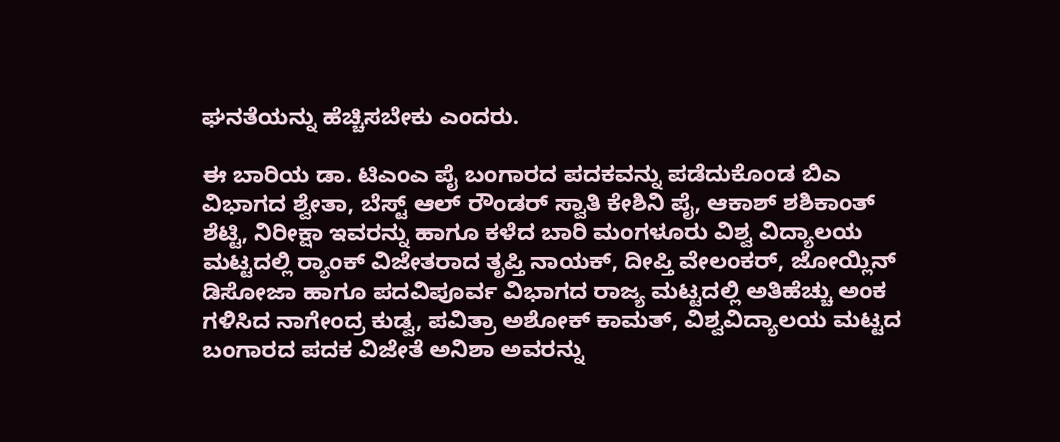ಘನತೆಯನ್ನು ಹೆಚ್ಚಿಸಬೇಕು ಎಂದರು.

ಈ ಬಾರಿಯ ಡಾ. ಟಿಎಂಎ ಪೈ ಬಂಗಾರದ ಪದಕವನ್ನು ಪಡೆದುಕೊಂಡ ಬಿಎ ವಿಭಾಗದ ಶ್ವೇತಾ, ಬೆಸ್ಟ್ ಆಲ್ ರೌಂಡರ್ ಸ್ವಾತಿ ಕೇಶಿನಿ ಪೈ, ಆಕಾಶ್ ಶಶಿಕಾಂತ್ ಶೆಟ್ಟಿ, ನಿರೀಕ್ಷಾ ಇವರನ್ನು ಹಾಗೂ ಕಳೆದ ಬಾರಿ ಮಂಗಳೂರು ವಿಶ್ವ ವಿದ್ಯಾಲಯ ಮಟ್ಟದಲ್ಲಿ ರ‍್ಯಾಂಕ್ ವಿಜೇತರಾದ ತೃಪ್ತಿ ನಾಯಕ್, ದೀಪ್ತಿ ವೇಲಂಕರ್, ಜೋಯ್ಲಿನ್ ಡಿಸೋಜಾ ಹಾಗೂ ಪದವಿಪೂರ್ವ ವಿಭಾಗದ ರಾಜ್ಯ ಮಟ್ಟದಲ್ಲಿ ಅತಿಹೆಚ್ಚು ಅಂಕ ಗಳಿಸಿದ ನಾಗೇಂದ್ರ ಕುಡ್ವ, ಪವಿತ್ರಾ ಅಶೋಕ್ ಕಾಮತ್, ವಿಶ್ವವಿದ್ಯಾಲಯ ಮಟ್ಟದ ಬಂಗಾರದ ಪದಕ ವಿಜೇತೆ ಅನಿಶಾ ಅವರನ್ನು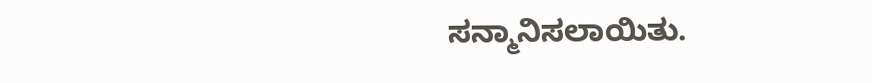ಸನ್ಮಾನಿಸಲಾಯಿತು.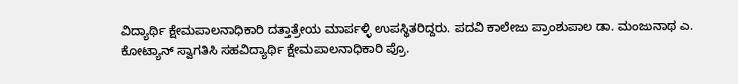ವಿದ್ಯಾರ್ಥಿ ಕ್ಷೇಮಪಾಲನಾಧಿಕಾರಿ ದತ್ತಾತ್ರೇಯ ಮಾರ್ಪಳ್ಳಿ ಉಪಸ್ಥಿತರಿದ್ದರು. ಪದವಿ ಕಾಲೇಜು ಪ್ರಾಂಶುಪಾಲ ಡಾ. ಮಂಜುನಾಥ ಎ. ಕೋಟ್ಯಾನ್ ಸ್ವಾಗತಿಸಿ ಸಹವಿದ್ಯಾರ್ಥಿ ಕ್ಷೇಮಪಾಲನಾಧಿಕಾರಿ ಪ್ರೊ.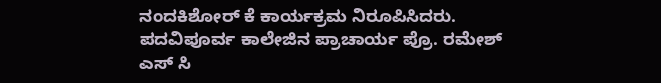ನಂದಕಿಶೋರ್ ಕೆ ಕಾರ್ಯಕ್ರಮ ನಿರೂಪಿಸಿದರು. ಪದವಿಪೂರ್ವ ಕಾಲೇಜಿನ ಪ್ರಾಚಾರ್ಯ ಪ್ರೊ. ರಮೇಶ್ ಎಸ್ ಸಿ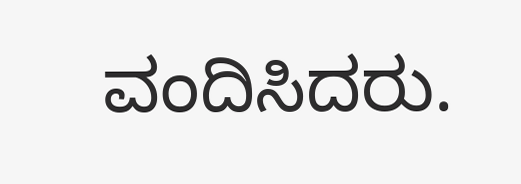ವಂದಿಸಿದರು.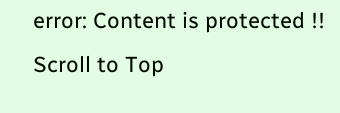error: Content is protected !!
Scroll to Top